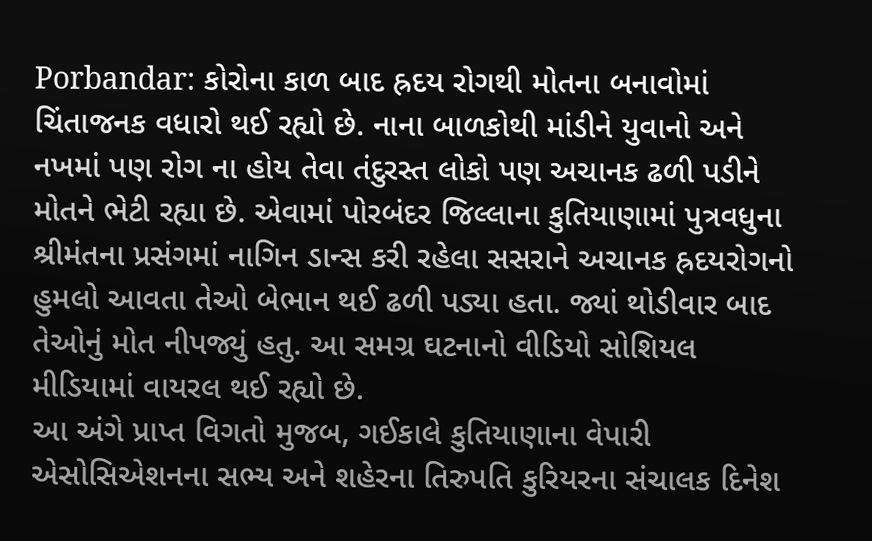Porbandar: કોરોના કાળ બાદ હ્રદય રોગથી મોતના બનાવોમાં ચિંતાજનક વધારો થઈ રહ્યો છે. નાના બાળકોથી માંડીને યુવાનો અને નખમાં પણ રોગ ના હોય તેવા તંદુરસ્ત લોકો પણ અચાનક ઢળી પડીને મોતને ભેટી રહ્યા છે. એવામાં પોરબંદર જિલ્લાના કુતિયાણામાં પુત્રવધુના શ્રીમંતના પ્રસંગમાં નાગિન ડાન્સ કરી રહેલા સસરાને અચાનક હ્રદયરોગનો હુમલો આવતા તેઓ બેભાન થઈ ઢળી પડ્યા હતા. જ્યાં થોડીવાર બાદ તેઓનું મોત નીપજ્યું હતુ. આ સમગ્ર ઘટનાનો વીડિયો સોશિયલ મીડિયામાં વાયરલ થઈ રહ્યો છે.
આ અંગે પ્રાપ્ત વિગતો મુજબ, ગઈકાલે કુતિયાણાના વેપારી એસોસિએશનના સભ્ય અને શહેરના તિરુપતિ કુરિયરના સંચાલક દિનેશ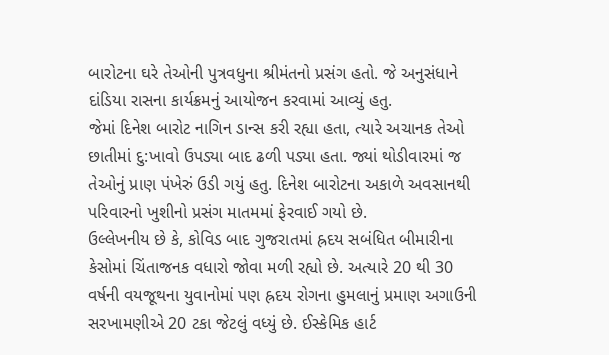બારોટના ઘરે તેઓની પુત્રવધુના શ્રીમંતનો પ્રસંગ હતો. જે અનુસંધાને દાંડિયા રાસના કાર્યક્રમનું આયોજન કરવામાં આવ્યું હતુ.
જેમાં દિનેશ બારોટ નાગિન ડાન્સ કરી રહ્યા હતા, ત્યારે અચાનક તેઓ છાતીમાં દુ:ખાવો ઉપડ્યા બાદ ઢળી પડ્યા હતા. જ્યાં થોડીવારમાં જ તેઓનું પ્રાણ પંખેરું ઉડી ગયું હતુ. દિનેશ બારોટના અકાળે અવસાનથી પરિવારનો ખુશીનો પ્રસંગ માતમમાં ફેરવાઈ ગયો છે.
ઉલ્લેખનીય છે કે, કોવિડ બાદ ગુજરાતમાં હ્રદય સબંધિત બીમારીના કેસોમાં ચિંતાજનક વધારો જોવા મળી રહ્યો છે. અત્યારે 20 થી 30 વર્ષની વયજૂથના યુવાનોમાં પણ હ્રદય રોગના હુમલાનું પ્રમાણ અગાઉની સરખામણીએ 20 ટકા જેટલું વધ્યું છે. ઈસ્કેમિક હાર્ટ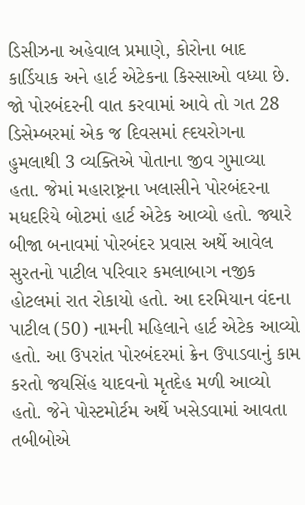ડિસીઝના અહેવાલ પ્રમાણે, કોરોના બાદ કાર્ડિયાક અને હાર્ટ એટેકના કિસ્સાઓ વધ્યા છે.
જો પોરબંદરની વાત કરવામાં આવે તો ગત 28 ડિસેમ્બરમાં એક જ દિવસમાં હ્દયરોગના હુમલાથી 3 વ્યક્તિએ પોતાના જીવ ગુમાવ્યા હતા. જેમાં મહારાષ્ટ્રના ખલાસીને પોરબંદરના મધદરિયે બોટમાં હાર્ટ એટેક આવ્યો હતો. જ્યારે બીજા બનાવમાં પોરબંદર પ્રવાસ અર્થે આવેલ સુરતનો પાટીલ પરિવાર કમલાબાગ નજીક હોટલમાં રાત રોકાયો હતો. આ દરમિયાન વંદના પાટીલ (50) નામની મહિલાને હાર્ટ એટેક આવ્યો હતો. આ ઉપરાંત પોરબંદરમાં ક્રેન ઉપાડવાનું કામ કરતો જયસિંહ યાદવનો મૃતદેહ મળી આવ્યો હતો. જેને પોસ્ટમોર્ટમ અર્થે ખસેડવામાં આવતા તબીબોએ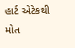હાર્ટ એટેકથી મોત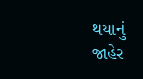થયાનું જાહેર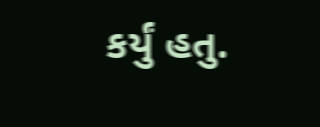કર્યું હતુ.